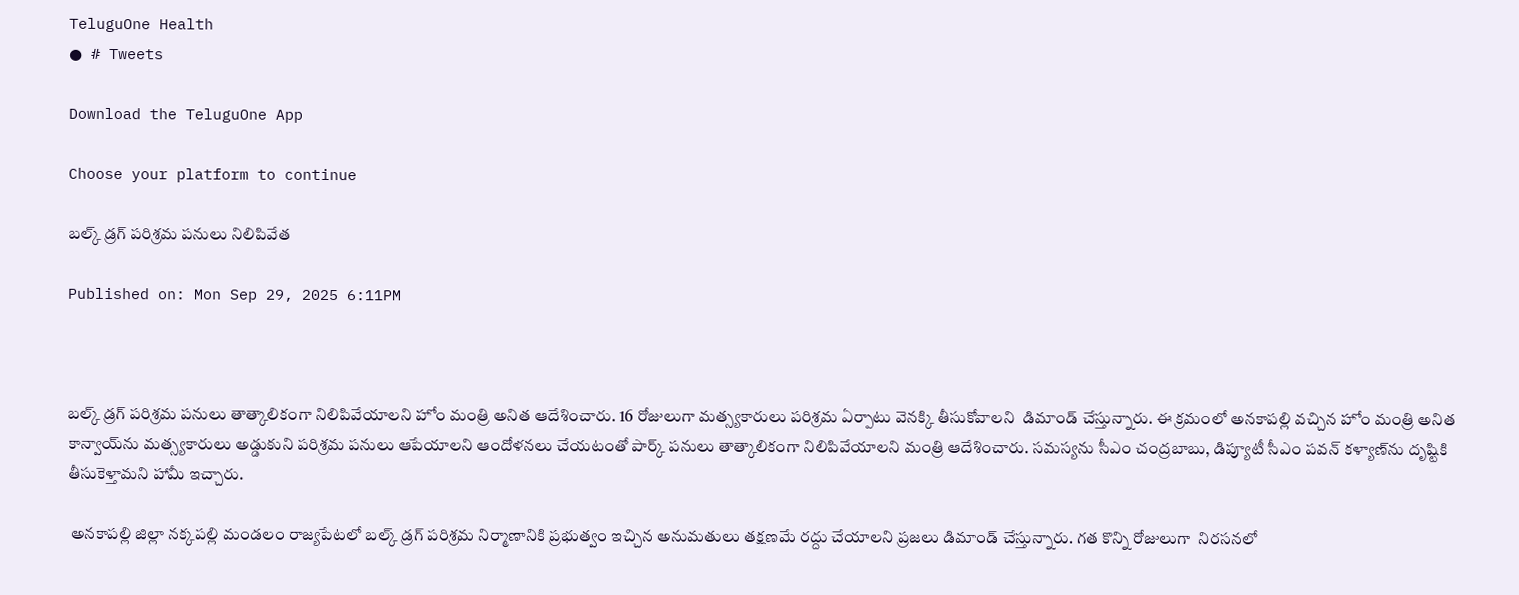TeluguOne Health
● # Tweets

Download the TeluguOne App

Choose your platform to continue

బల్క్ డ్రగ్ పరిశ్రమ పనులు నిలిపివేత

Published on: Mon Sep 29, 2025 6:11PM



బల్క్ డ్రగ్ పరిశ్రమ పనులు తాత్కాలికంగా నిలిపివేయాలని హోం మంత్రి అనిత ఆదేశించారు. 16 రోజులుగా మత్స్యకారులు పరిశ్రమ ఏర్పాటు వెనక్కి తీసుకోవాలని  డిమాండ్ చేస్తున్నారు. ఈ క్రమంలో అనకాపల్లి వచ్చిన హోం మంత్రి అనిత కాన్వాయ్‌ను మత్స్యకారులు అడ్డుకుని పరిశ్రమ పనులు ఆపేయాలని ఆందోళనలు చేయటంతో పార్క్ పనులు తాత్కాలికంగా నిలిపివేయాలని మంత్రి ఆదేశించారు. సమస్యను సీఎం చంద్రబాబు, డిప్యూటీ సీఎం పవన్ కళ్యాణ్‌ను దృష్టికి తీసుకెళ్తామని హామీ ఇచ్చారు.

 అనకాపల్లి జిల్లా నక్కపల్లి మండలం రాజ్యపేటలో బల్క్‌ డ్రగ్‌ పరిశ్రమ నిర్మాణానికి ప్రభుత్వం ఇచ్చిన అనుమతులు తక్షణమే రద్దు చేయాలని ప్రజలు డిమాండ్ చేస్తున్నారు. గత కొన్ని రోజులుగా  నిరసనలో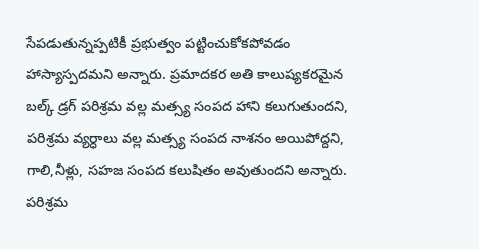సేపడుతున్నప్పటికీ ప్రభుత్వం పట్టించుకోకపోవడం హాస్యాస్పదమని అన్నారు. ప్రమాదకర అతి కాలుష్యకరమైన బల్క్‌ డ్రగ్‌ పరిశ్రమ వల్ల మత్స్య సంపద హాని కలుగుతుందని, పరిశ్రమ వ్యర్ధాలు వల్ల మత్స్య సంపద నాశనం అయిపోద్దని, గాలి,నీళ్లు, సహజ సంపద కలుషితం అవుతుందని అన్నారు. పరిశ్రమ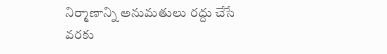నిర్మాణాన్ని అనుమతులు రద్దు చేసే వరకు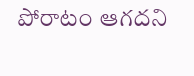పోరాటం ఆగదని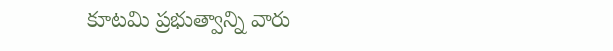కూటమి ప్రభుత్వాన్ని వారు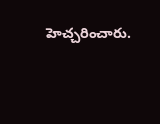హెచ్చరించారు.